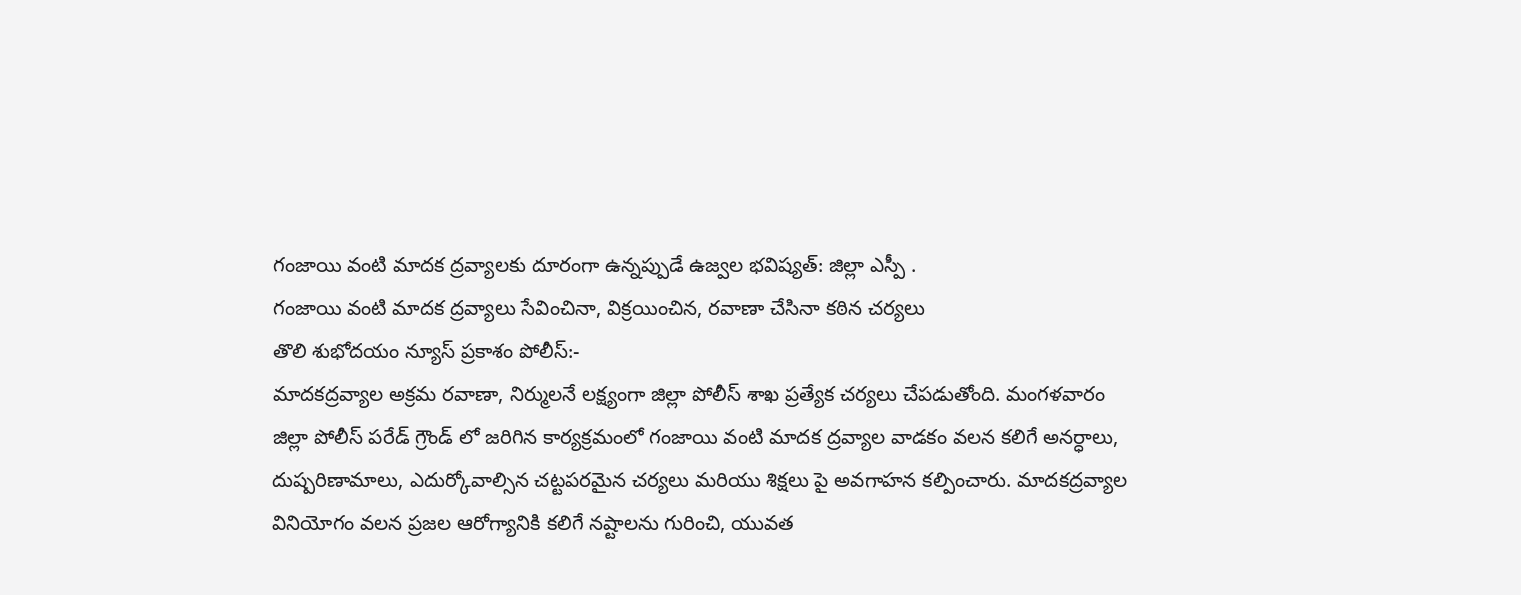గంజాయి వంటి మాదక ద్రవ్యాలకు దూరంగా ఉన్నప్పుడే ఉజ్వల భవిష్యత్: జిల్లా ఎస్పీ .
గంజాయి వంటి మాదక ద్రవ్యాలు సేవించినా, విక్రయించిన, రవాణా చేసినా కఠిన చర్యలు
తొలి శుభోదయం న్యూస్ ప్రకాశం పోలీస్:-
మాదకద్రవ్యాల అక్రమ రవాణా, నిర్ములనే లక్ష్యంగా జిల్లా పోలీస్ శాఖ ప్రత్యేక చర్యలు చేపడుతోంది. మంగళవారం జిల్లా పోలీస్ పరేడ్ గ్రౌండ్ లో జరిగిన కార్యక్రమంలో గంజాయి వంటి మాదక ద్రవ్యాల వాడకం వలన కలిగే అనర్ధాలు, దుష్పరిణామాలు, ఎదుర్కోవాల్సిన చట్టపరమైన చర్యలు మరియు శిక్షలు పై అవగాహన కల్పించారు. మాదకద్రవ్యాల వినియోగం వలన ప్రజల ఆరోగ్యానికి కలిగే నష్టాలను గురించి, యువత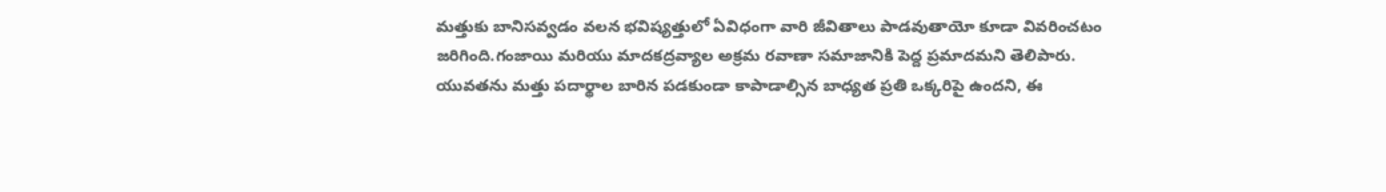మత్తుకు బానిసవ్వడం వలన భవిష్యత్తులో ఏవిధంగా వారి జీవితాలు పాడవుతాయో కూడా వివరించటం జరిగింది.గంజాయి మరియు మాదకద్రవ్యాల అక్రమ రవాణా సమాజానికి పెద్ద ప్రమాదమని తెలిపారు. యువతను మత్తు పదార్థాల బారిన పడకుండా కాపాడాల్సిన బాధ్యత ప్రతి ఒక్కరిపై ఉందని, ఈ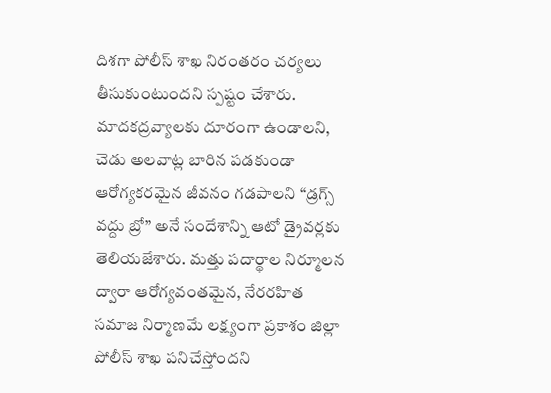దిశగా పోలీస్ శాఖ నిరంతరం చర్యలు తీసుకుంటుందని స్పష్టం చేశారు. మాదకద్రవ్యాలకు దూరంగా ఉండాలని, చెడు అలవాట్ల బారిన పడకుండా ఆరోగ్యకరమైన జీవనం గడపాలని “డ్రగ్స్ వద్దు బ్రో” అనే సందేశాన్ని ఆటో డ్రైవర్లకు తెలియజేశారు. మత్తు పదార్థాల నిర్మూలన ద్వారా ఆరోగ్యవంతమైన, నేరరహిత సమాజ నిర్మాణమే లక్ష్యంగా ప్రకాశం జిల్లా పోలీస్ శాఖ పనిచేస్తోందని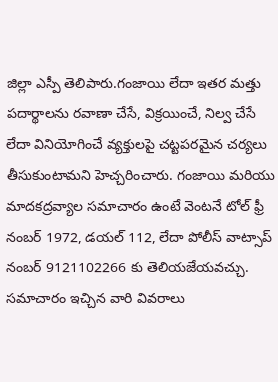జిల్లా ఎస్పీ తెలిపారు.గంజాయి లేదా ఇతర మత్తు పదార్థాలను రవాణా చేసే, విక్రయించే, నిల్వ చేసే లేదా వినియోగించే వ్యక్తులపై చట్టపరమైన చర్యలు తీసుకుంటామని హెచ్చరించారు. గంజాయి మరియు మాదకద్రవ్యాల సమాచారం ఉంటే వెంటనే టోల్ ఫ్రీ నంబర్ 1972, డయల్ 112, లేదా పోలీస్ వాట్సాప్ నంబర్ 9121102266 కు తెలియజేయవచ్చు. సమాచారం ఇచ్చిన వారి వివరాలు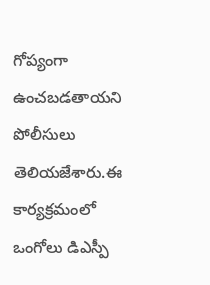గోప్యంగా ఉంచబడతాయని పోలీసులు తెలియజేశారు.ఈ కార్యక్రమంలో ఒంగోలు డిఎస్పీ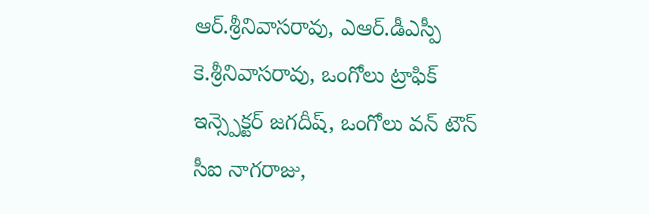ఆర్.శ్రీనివాసరావు, ఎఆర్.డీఎస్పీ కె.శ్రీనివాసరావు, ఒంగోలు ట్రాఫిక్ ఇన్స్పెక్టర్ జగదీష్, ఒంగోలు వన్ టౌన్ సీఐ నాగరాజు,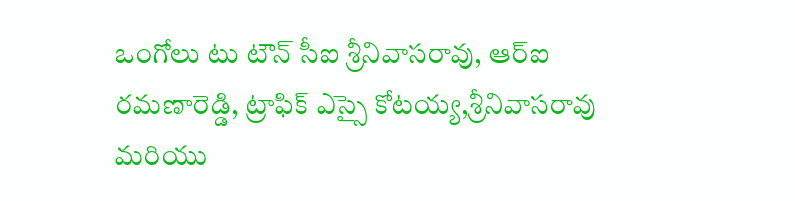ఒంగోలు టు టౌన్ సీఐ శ్రీనివాసరావు, ఆర్ఐ రమణారెడ్డి, ట్రాఫిక్ ఎస్సై కోటయ్య,శ్రీనివాసరావు మరియు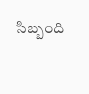సిబ్బంది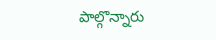పాల్గొన్నారు